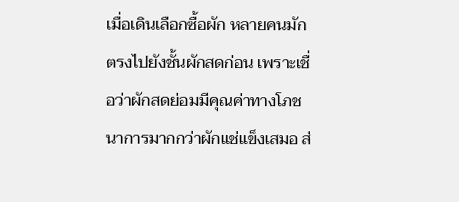เมื่อเดินเลือกซื้อผัก หลายคนมักตรงไปยังชั้นผักสดก่อน เพราะเชื่อว่าผักสดย่อมมีคุณค่าทางโภชนาการมากกว่าผักแช่แข็งเสมอ ส่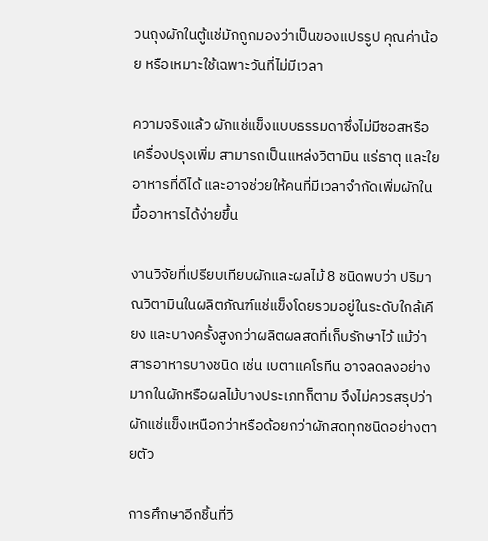วนถุงผักในตู้แช่มักถูกมองว่าเป็นของแปรรูป คุณค่าน้อย หรือเหมาะใช้เฉพาะวันที่ไม่มีเวลา

ความจริงแล้ว ผักแช่แข็งแบบธรรมดาซึ่งไม่มีซอสหรือเครื่องปรุงเพิ่ม สามารถเป็นแหล่งวิตามิน แร่ธาตุ และใยอาหารที่ดีได้ และอาจช่วยให้คนที่มีเวลาจำกัดเพิ่มผักในมื้ออาหารได้ง่ายขึ้น

งานวิจัยที่เปรียบเทียบผักและผลไม้ 8 ชนิดพบว่า ปริมาณวิตามินในผลิตภัณฑ์แช่แข็งโดยรวมอยู่ในระดับใกล้เคียง และบางครั้งสูงกว่าผลิตผลสดที่เก็บรักษาไว้ แม้ว่าสารอาหารบางชนิด เช่น เบตาแคโรทีน อาจลดลงอย่างมากในผักหรือผลไม้บางประเภทก็ตาม จึงไม่ควรสรุปว่าผักแช่แข็งเหนือกว่าหรือด้อยกว่าผักสดทุกชนิดอย่างตายตัว

การศึกษาอีกชิ้นที่วิ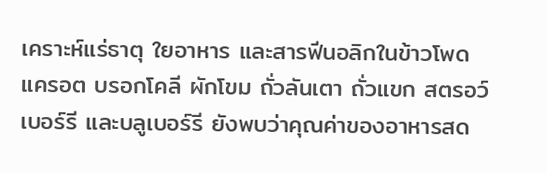เคราะห์แร่ธาตุ ใยอาหาร และสารฟีนอลิกในข้าวโพด แครอต บรอกโคลี ผักโขม ถั่วลันเตา ถั่วแขก สตรอว์เบอร์รี และบลูเบอร์รี ยังพบว่าคุณค่าของอาหารสด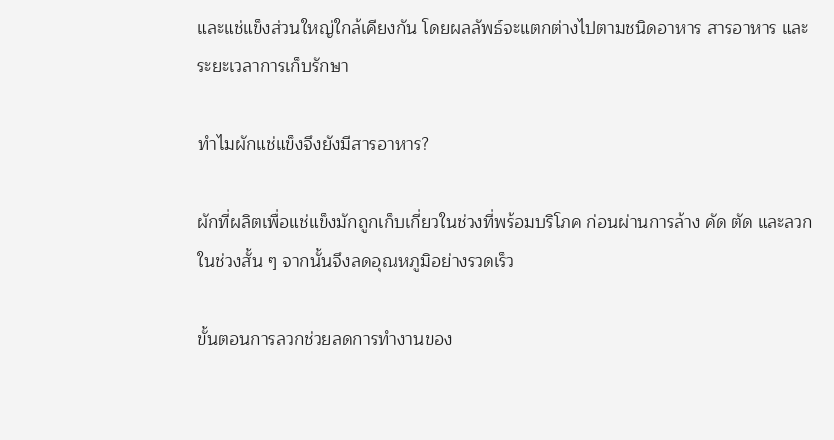และแช่แข็งส่วนใหญ่ใกล้เคียงกัน โดยผลลัพธ์จะแตกต่างไปตามชนิดอาหาร สารอาหาร และระยะเวลาการเก็บรักษา

ทำไมผักแช่แข็งจึงยังมีสารอาหาร?

ผักที่ผลิตเพื่อแช่แข็งมักถูกเก็บเกี่ยวในช่วงที่พร้อมบริโภค ก่อนผ่านการล้าง คัด ตัด และลวกในช่วงสั้น ๆ จากนั้นจึงลดอุณหภูมิอย่างรวดเร็ว

ขั้นตอนการลวกช่วยลดการทำงานของ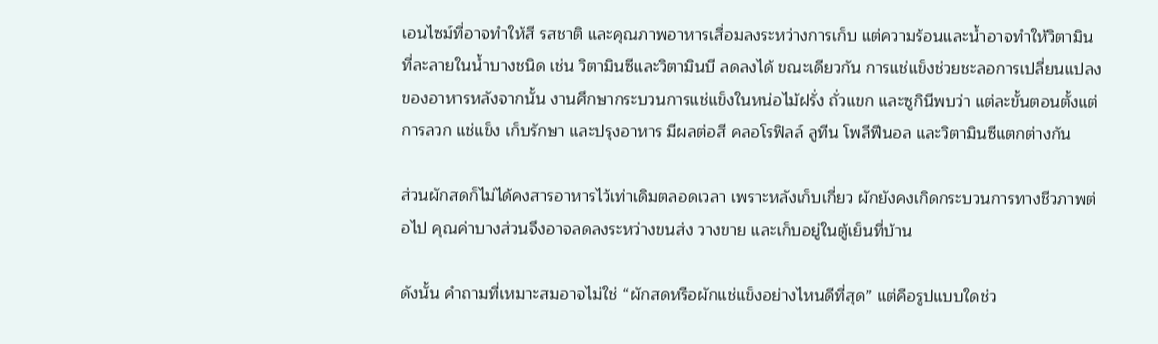เอนไซม์ที่อาจทำให้สี รสชาติ และคุณภาพอาหารเสื่อมลงระหว่างการเก็บ แต่ความร้อนและน้ำอาจทำให้วิตามินที่ละลายในน้ำบางชนิด เช่น วิตามินซีและวิตามินบี ลดลงได้ ขณะเดียวกัน การแช่แข็งช่วยชะลอการเปลี่ยนแปลงของอาหารหลังจากนั้น งานศึกษากระบวนการแช่แข็งในหน่อไม้ฝรั่ง ถั่วแขก และซูกินีพบว่า แต่ละขั้นตอนตั้งแต่การลวก แช่แข็ง เก็บรักษา และปรุงอาหาร มีผลต่อสี คลอโรฟิลล์ ลูทีน โพลีฟีนอล และวิตามินซีแตกต่างกัน

ส่วนผักสดก็ไม่ได้คงสารอาหารไว้เท่าเดิมตลอดเวลา เพราะหลังเก็บเกี่ยว ผักยังคงเกิดกระบวนการทางชีวภาพต่อไป คุณค่าบางส่วนจึงอาจลดลงระหว่างขนส่ง วางขาย และเก็บอยู่ในตู้เย็นที่บ้าน

ดังนั้น คำถามที่เหมาะสมอาจไม่ใช่ “ผักสดหรือผักแช่แข็งอย่างไหนดีที่สุด” แต่คือรูปแบบใดช่ว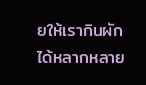ยให้เรากินผักได้หลากหลาย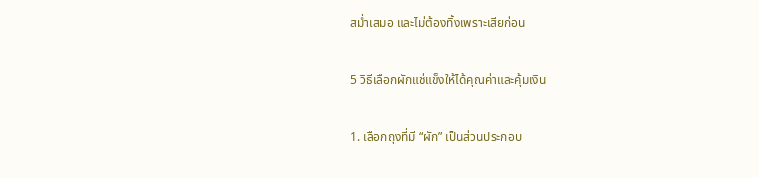สม่ำเสมอ และไม่ต้องทิ้งเพราะเสียก่อน

5 วิธีเลือกผักแช่แข็งให้ได้คุณค่าและคุ้มเงิน

1. เลือกถุงที่มี “ผัก” เป็นส่วนประกอบ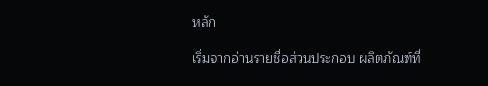หลัก

เริ่มจากอ่านรายชื่อส่วนประกอบ ผลิตภัณฑ์ที่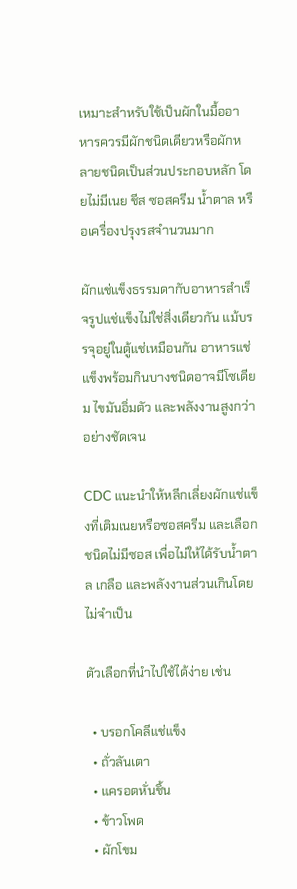เหมาะสำหรับใช้เป็นผักในมื้ออาหารควรมีผักชนิดเดียวหรือผักหลายชนิดเป็นส่วนประกอบหลัก โดยไม่มีเนย ชีส ซอสครีม น้ำตาล หรือเครื่องปรุงรสจำนวนมาก

ผักแช่แข็งธรรมดากับอาหารสำเร็จรูปแช่แข็งไม่ใช่สิ่งเดียวกัน แม้บรรจุอยู่ในตู้แช่เหมือนกัน อาหารแช่แข็งพร้อมกินบางชนิดอาจมีโซเดียม ไขมันอิ่มตัว และพลังงานสูงกว่าอย่างชัดเจน

CDC แนะนำให้หลีกเลี่ยงผักแช่แข็งที่เติมเนยหรือซอสครีม และเลือกชนิดไม่มีซอส เพื่อไม่ให้ได้รับน้ำตาล เกลือ และพลังงานส่วนเกินโดยไม่จำเป็น

ตัวเลือกที่นำไปใช้ได้ง่าย เช่น

  • บรอกโคลีแช่แข็ง
  • ถั่วลันเตา
  • แครอตหั่นชิ้น
  • ข้าวโพด
  • ผักโขม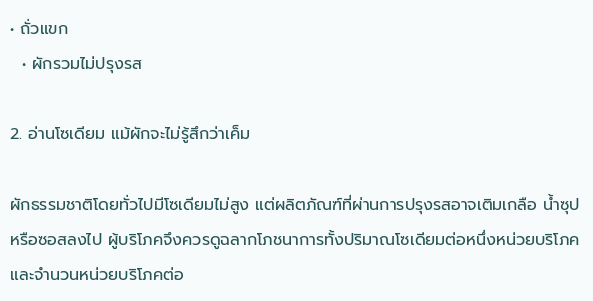• ถั่วแขก
  • ผักรวมไม่ปรุงรส

2. อ่านโซเดียม แม้ผักจะไม่รู้สึกว่าเค็ม

ผักธรรมชาติโดยทั่วไปมีโซเดียมไม่สูง แต่ผลิตภัณฑ์ที่ผ่านการปรุงรสอาจเติมเกลือ น้ำซุป หรือซอสลงไป ผู้บริโภคจึงควรดูฉลากโภชนาการทั้งปริมาณโซเดียมต่อหนึ่งหน่วยบริโภค และจำนวนหน่วยบริโภคต่อ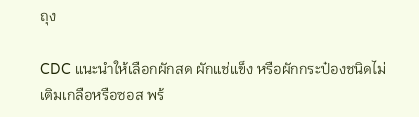ถุง

CDC แนะนำให้เลือกผักสด ผักแช่แข็ง หรือผักกระป๋องชนิดไม่เติมเกลือหรือซอส พร้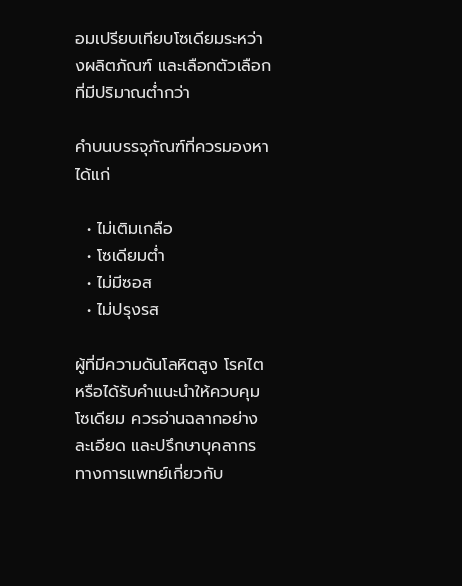อมเปรียบเทียบโซเดียมระหว่างผลิตภัณฑ์ และเลือกตัวเลือกที่มีปริมาณต่ำกว่า

คำบนบรรจุภัณฑ์ที่ควรมองหา ได้แก่

  • ไม่เติมเกลือ
  • โซเดียมต่ำ
  • ไม่มีซอส
  • ไม่ปรุงรส

ผู้ที่มีความดันโลหิตสูง โรคไต หรือได้รับคำแนะนำให้ควบคุมโซเดียม ควรอ่านฉลากอย่างละเอียด และปรึกษาบุคลากรทางการแพทย์เกี่ยวกับ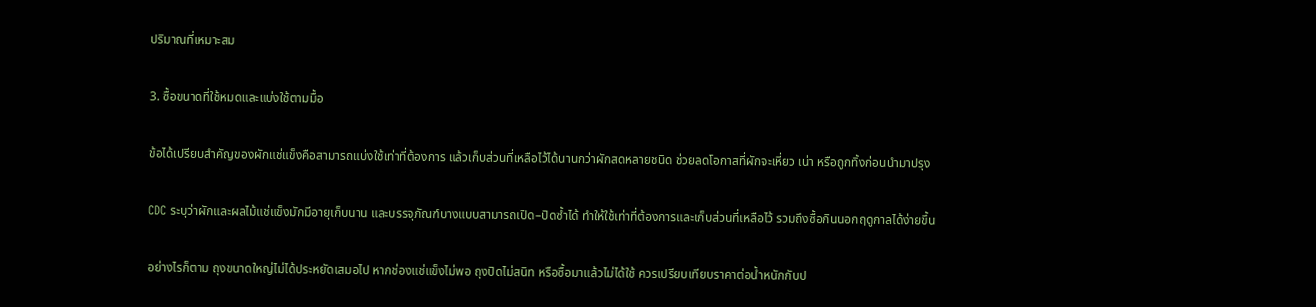ปริมาณที่เหมาะสม

3. ซื้อขนาดที่ใช้หมดและแบ่งใช้ตามมื้อ

ข้อได้เปรียบสำคัญของผักแช่แข็งคือสามารถแบ่งใช้เท่าที่ต้องการ แล้วเก็บส่วนที่เหลือไว้ได้นานกว่าผักสดหลายชนิด ช่วยลดโอกาสที่ผักจะเหี่ยว เน่า หรือถูกทิ้งก่อนนำมาปรุง

CDC ระบุว่าผักและผลไม้แช่แข็งมักมีอายุเก็บนาน และบรรจุภัณฑ์บางแบบสามารถเปิด–ปิดซ้ำได้ ทำให้ใช้เท่าที่ต้องการและเก็บส่วนที่เหลือไว้ รวมถึงซื้อกินนอกฤดูกาลได้ง่ายขึ้น

อย่างไรก็ตาม ถุงขนาดใหญ่ไม่ได้ประหยัดเสมอไป หากช่องแช่แข็งไม่พอ ถุงปิดไม่สนิท หรือซื้อมาแล้วไม่ได้ใช้ ควรเปรียบเทียบราคาต่อน้ำหนักกับป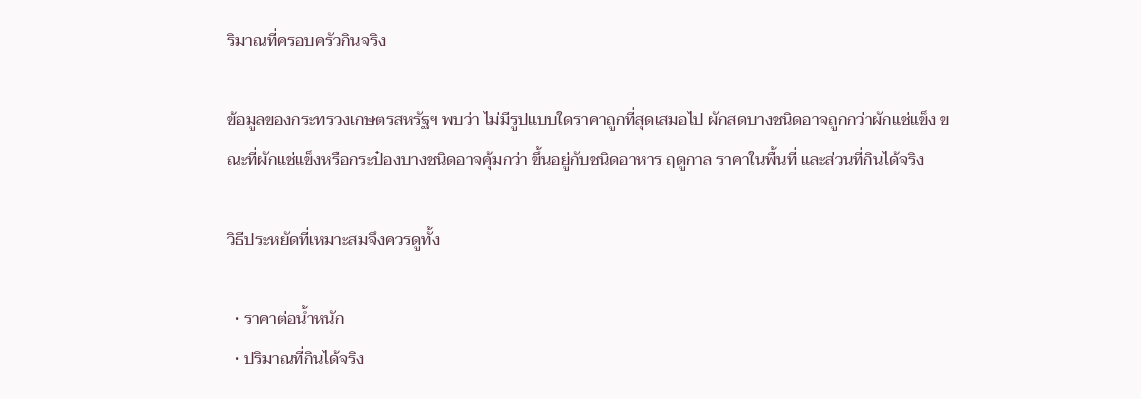ริมาณที่ครอบครัวกินจริง

ข้อมูลของกระทรวงเกษตรสหรัฐฯ พบว่า ไม่มีรูปแบบใดราคาถูกที่สุดเสมอไป ผักสดบางชนิดอาจถูกกว่าผักแช่แข็ง ขณะที่ผักแช่แข็งหรือกระป๋องบางชนิดอาจคุ้มกว่า ขึ้นอยู่กับชนิดอาหาร ฤดูกาล ราคาในพื้นที่ และส่วนที่กินได้จริง

วิธีประหยัดที่เหมาะสมจึงควรดูทั้ง

  • ราคาต่อน้ำหนัก
  • ปริมาณที่กินได้จริง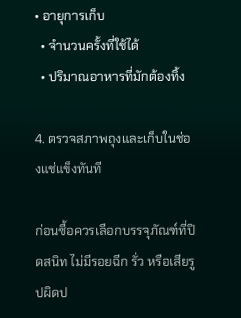• อายุการเก็บ
  • จำนวนครั้งที่ใช้ได้
  • ปริมาณอาหารที่มักต้องทิ้ง

4. ตรวจสภาพถุงและเก็บในช่องแช่แข็งทันที

ก่อนซื้อควรเลือกบรรจุภัณฑ์ที่ปิดสนิท ไม่มีรอยฉีก รั่ว หรือเสียรูปผิดป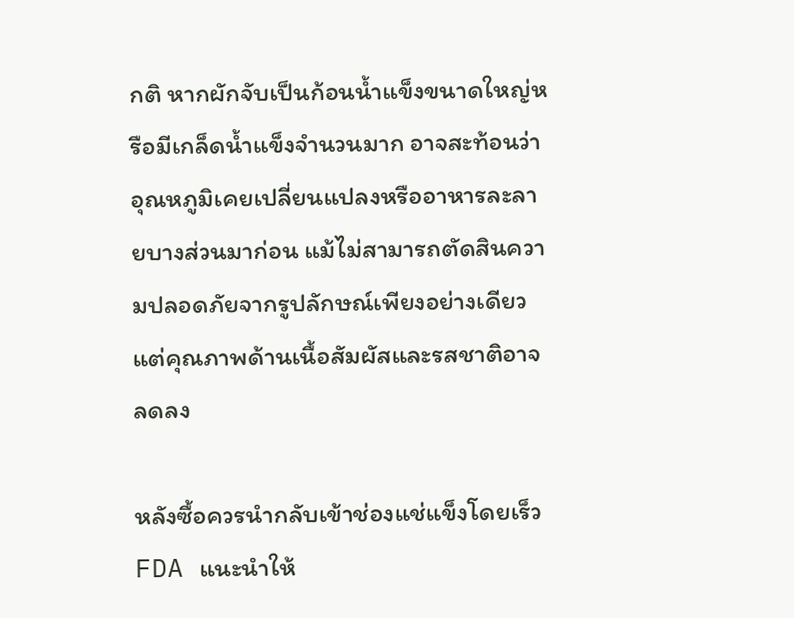กติ หากผักจับเป็นก้อนน้ำแข็งขนาดใหญ่หรือมีเกล็ดน้ำแข็งจำนวนมาก อาจสะท้อนว่าอุณหภูมิเคยเปลี่ยนแปลงหรืออาหารละลายบางส่วนมาก่อน แม้ไม่สามารถตัดสินความปลอดภัยจากรูปลักษณ์เพียงอย่างเดียว แต่คุณภาพด้านเนื้อสัมผัสและรสชาติอาจลดลง

หลังซื้อควรนำกลับเข้าช่องแช่แข็งโดยเร็ว FDA แนะนำให้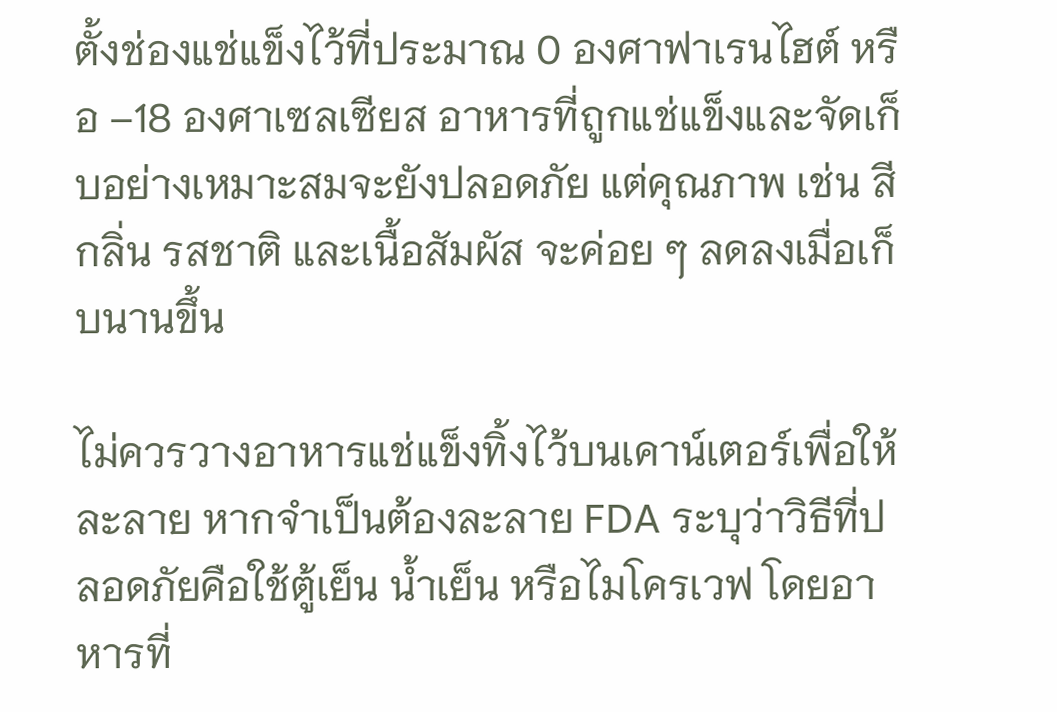ตั้งช่องแช่แข็งไว้ที่ประมาณ 0 องศาฟาเรนไฮต์ หรือ –18 องศาเซลเซียส อาหารที่ถูกแช่แข็งและจัดเก็บอย่างเหมาะสมจะยังปลอดภัย แต่คุณภาพ เช่น สี กลิ่น รสชาติ และเนื้อสัมผัส จะค่อย ๆ ลดลงเมื่อเก็บนานขึ้น

ไม่ควรวางอาหารแช่แข็งทิ้งไว้บนเคาน์เตอร์เพื่อให้ละลาย หากจำเป็นต้องละลาย FDA ระบุว่าวิธีที่ปลอดภัยคือใช้ตู้เย็น น้ำเย็น หรือไมโครเวฟ โดยอาหารที่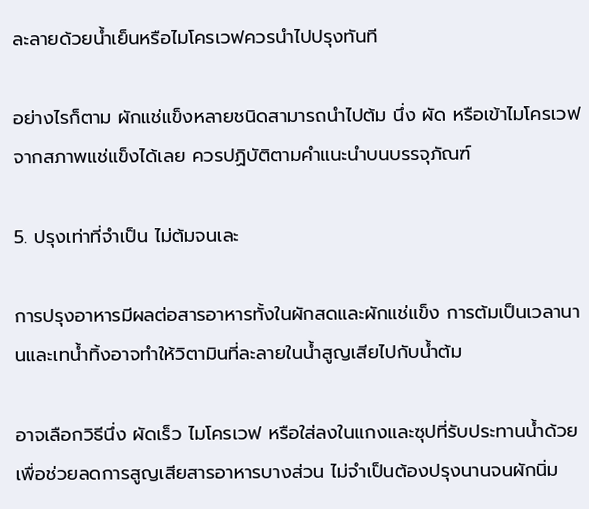ละลายด้วยน้ำเย็นหรือไมโครเวฟควรนำไปปรุงทันที

อย่างไรก็ตาม ผักแช่แข็งหลายชนิดสามารถนำไปต้ม นึ่ง ผัด หรือเข้าไมโครเวฟจากสภาพแช่แข็งได้เลย ควรปฏิบัติตามคำแนะนำบนบรรจุภัณฑ์

5. ปรุงเท่าที่จำเป็น ไม่ต้มจนเละ

การปรุงอาหารมีผลต่อสารอาหารทั้งในผักสดและผักแช่แข็ง การต้มเป็นเวลานานและเทน้ำทิ้งอาจทำให้วิตามินที่ละลายในน้ำสูญเสียไปกับน้ำต้ม

อาจเลือกวิธีนึ่ง ผัดเร็ว ไมโครเวฟ หรือใส่ลงในแกงและซุปที่รับประทานน้ำด้วย เพื่อช่วยลดการสูญเสียสารอาหารบางส่วน ไม่จำเป็นต้องปรุงนานจนผักนิ่ม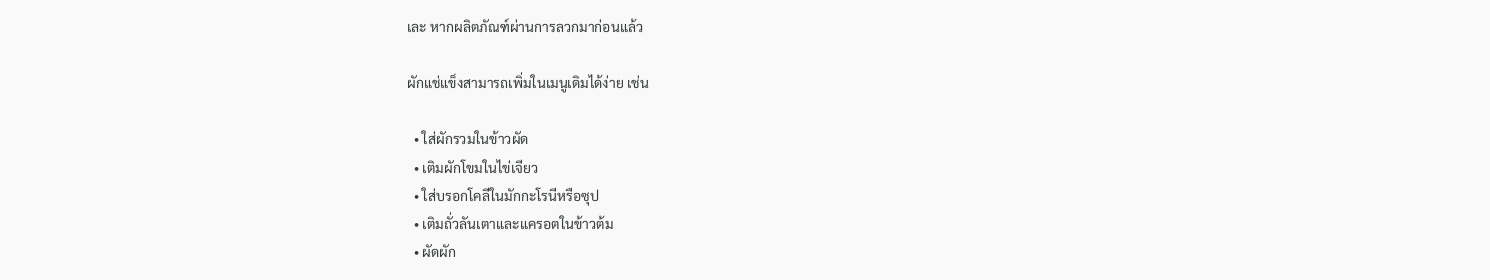เละ หากผลิตภัณฑ์ผ่านการลวกมาก่อนแล้ว

ผักแช่แข็งสามารถเพิ่มในเมนูเดิมได้ง่าย เช่น

  • ใส่ผักรวมในข้าวผัด
  • เติมผักโขมในไข่เจียว
  • ใส่บรอกโคลีในมักกะโรนีหรือซุป
  • เติมถั่วลันเตาและแครอตในข้าวต้ม
  • ผัดผัก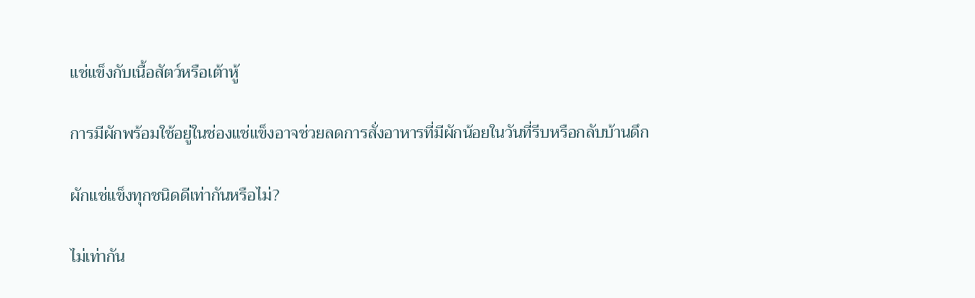แช่แข็งกับเนื้อสัตว์หรือเต้าหู้

การมีผักพร้อมใช้อยู่ในช่องแช่แข็งอาจช่วยลดการสั่งอาหารที่มีผักน้อยในวันที่รีบหรือกลับบ้านดึก

ผักแช่แข็งทุกชนิดดีเท่ากันหรือไม่?

ไม่เท่ากัน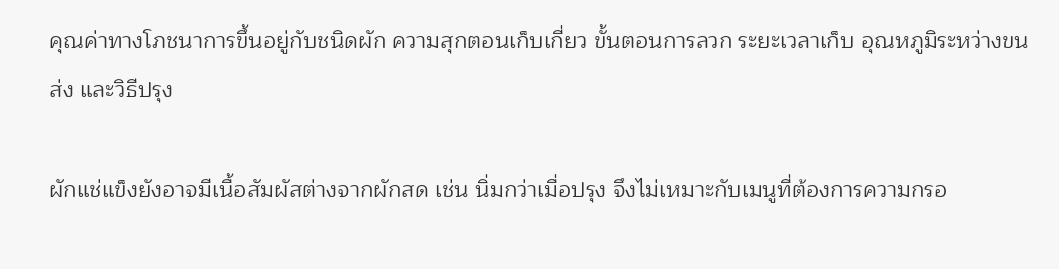คุณค่าทางโภชนาการขึ้นอยู่กับชนิดผัก ความสุกตอนเก็บเกี่ยว ขั้นตอนการลวก ระยะเวลาเก็บ อุณหภูมิระหว่างขนส่ง และวิธีปรุง

ผักแช่แข็งยังอาจมีเนื้อสัมผัสต่างจากผักสด เช่น นิ่มกว่าเมื่อปรุง จึงไม่เหมาะกับเมนูที่ต้องการความกรอ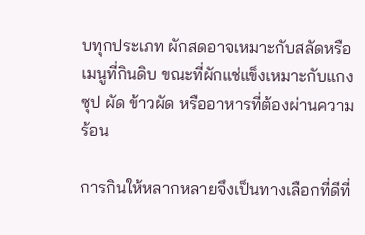บทุกประเภท ผักสดอาจเหมาะกับสลัดหรือเมนูที่กินดิบ ขณะที่ผักแช่แข็งเหมาะกับแกง ซุป ผัด ข้าวผัด หรืออาหารที่ต้องผ่านความร้อน

การกินให้หลากหลายจึงเป็นทางเลือกที่ดีที่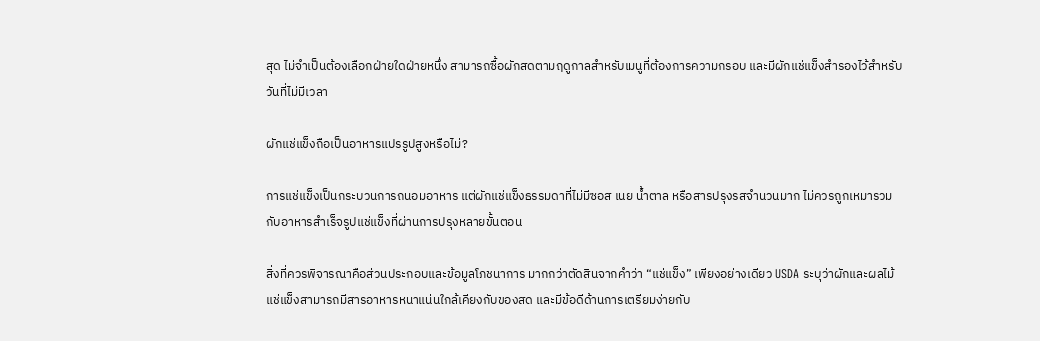สุด ไม่จำเป็นต้องเลือกฝ่ายใดฝ่ายหนึ่ง สามารถซื้อผักสดตามฤดูกาลสำหรับเมนูที่ต้องการความกรอบ และมีผักแช่แข็งสำรองไว้สำหรับวันที่ไม่มีเวลา

ผักแช่แข็งถือเป็นอาหารแปรรูปสูงหรือไม่?

การแช่แข็งเป็นกระบวนการถนอมอาหาร แต่ผักแช่แข็งธรรมดาที่ไม่มีซอส เนย น้ำตาล หรือสารปรุงรสจำนวนมาก ไม่ควรถูกเหมารวมกับอาหารสำเร็จรูปแช่แข็งที่ผ่านการปรุงหลายขั้นตอน

สิ่งที่ควรพิจารณาคือส่วนประกอบและข้อมูลโภชนาการ มากกว่าตัดสินจากคำว่า “แช่แข็ง” เพียงอย่างเดียว USDA ระบุว่าผักและผลไม้แช่แข็งสามารถมีสารอาหารหนาแน่นใกล้เคียงกับของสด และมีข้อดีด้านการเตรียมง่ายกับ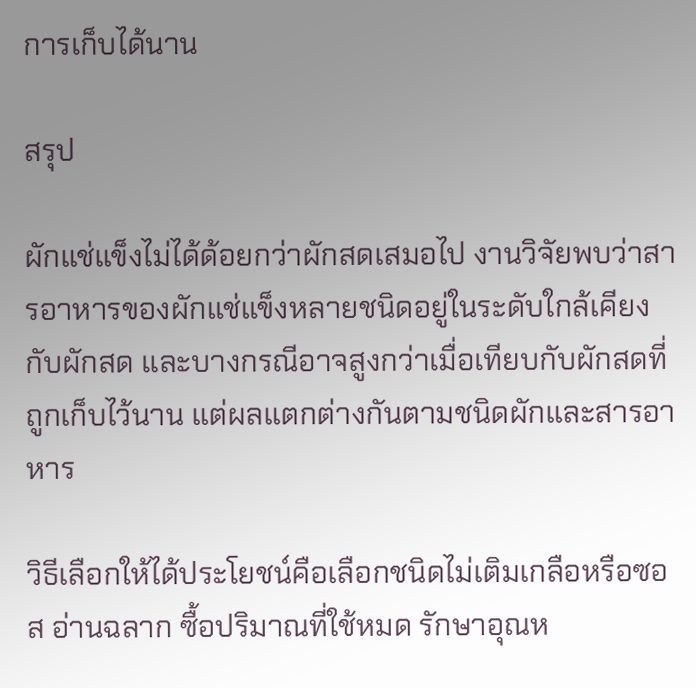การเก็บได้นาน

สรุป

ผักแช่แข็งไม่ได้ด้อยกว่าผักสดเสมอไป งานวิจัยพบว่าสารอาหารของผักแช่แข็งหลายชนิดอยู่ในระดับใกล้เคียงกับผักสด และบางกรณีอาจสูงกว่าเมื่อเทียบกับผักสดที่ถูกเก็บไว้นาน แต่ผลแตกต่างกันตามชนิดผักและสารอาหาร

วิธีเลือกให้ได้ประโยชน์คือเลือกชนิดไม่เติมเกลือหรือซอส อ่านฉลาก ซื้อปริมาณที่ใช้หมด รักษาอุณห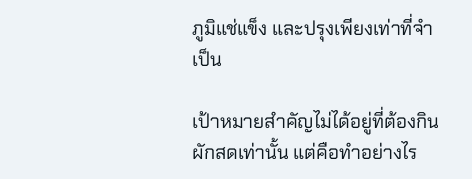ภูมิแช่แข็ง และปรุงเพียงเท่าที่จำเป็น

เป้าหมายสำคัญไม่ได้อยู่ที่ต้องกินผักสดเท่านั้น แต่คือทำอย่างไร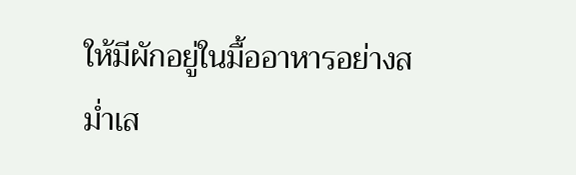ให้มีผักอยู่ในมื้ออาหารอย่างสม่ำเส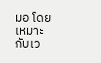มอ โดยเหมาะกับเว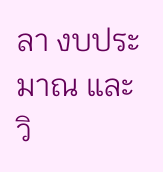ลา งบประมาณ และวิ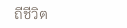ถีชีวิต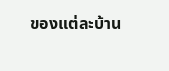ของแต่ละบ้าน